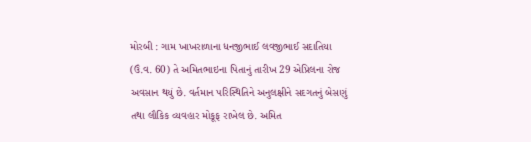મોરબી : ગામ ખાખરાળાના ધનજીભાઈ લવજીભાઈ સદાતિયા (ઉં.વ. 60) તે અમિતભાઇના પિતાનું તારીખ 29 એપ્રિલના રોજ અવસાન થયું છે. વર્તમાન પરિસ્થિતિને અનુલક્ષીને સદગતનું બેસણું તથા લૌકિક વ્યવહાર મોકૂફ રાખેલ છે. અમિત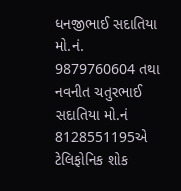ધનજીભાઈ સદાતિયા મો.નં. 9879760604 તથા નવનીત ચતુરભાઈ સદાતિયા મો.નં 8128551195એ ટેલિફોનિક શોક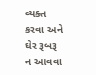વ્યક્ત કરવા અને ઘેર રૂબરૂ ન આવવા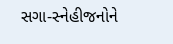સગા-સ્નેહીજનોને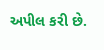અપીલ કરી છે.